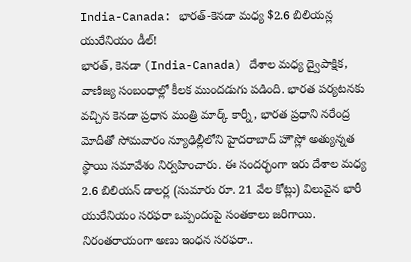India-Canada: భారత్-కెనడా మధ్య $2.6 బిలియన్ల యురేనియం డీల్!
భారత్, కెనడా (India-Canada) దేశాల మధ్య ద్వైపాక్షిక, వాణిజ్య సంబంధాల్లో కీలక ముందడుగు పడింది. భారత పర్యటనకు వచ్చిన కెనడా ప్రధాన మంత్రి మార్క్ కార్నీ, భారత ప్రధాని నరేంద్ర మోదీతో సోమవారం న్యూఢిల్లీలోని హైదరాబాద్ హౌస్లో అత్యున్నత స్థాయి సమావేశం నిర్వహించారు. ఈ సందర్భంగా ఇరు దేశాల మధ్య 2.6 బిలియన్ డాలర్ల (సుమారు రూ. 21 వేల కోట్లు) విలువైన భారీ యురేనియం సరఫరా ఒప్పందంపై సంతకాలు జరిగాయి.
నిరంతరాయంగా అణు ఇంధన సరఫరా..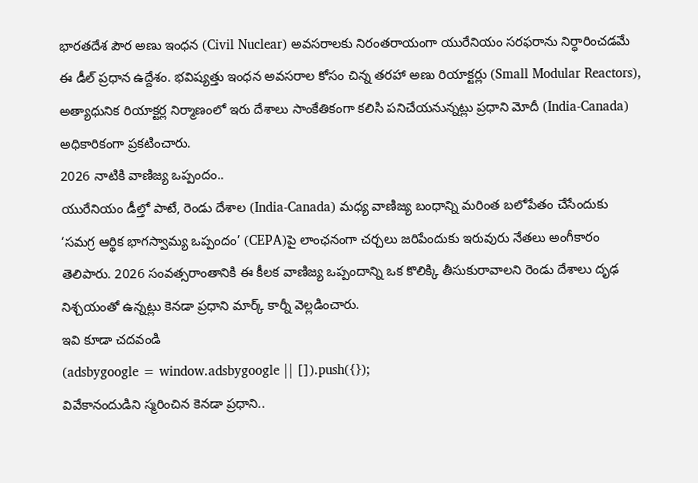భారతదేశ పౌర అణు ఇంధన (Civil Nuclear) అవసరాలకు నిరంతరాయంగా యురేనియం సరఫరాను నిర్ధారించడమే ఈ డీల్ ప్రధాన ఉద్దేశం. భవిష్యత్తు ఇంధన అవసరాల కోసం చిన్న తరహా అణు రియాక్టర్లు (Small Modular Reactors), అత్యాధునిక రియాక్టర్ల నిర్మాణంలో ఇరు దేశాలు సాంకేతికంగా కలిసి పనిచేయనున్నట్లు ప్రధాని మోదీ (India-Canada) అధికారికంగా ప్రకటించారు.
2026 నాటికి వాణిజ్య ఒప్పందం..
యురేనియం డీల్తో పాటే, రెండు దేశాల (India-Canada) మధ్య వాణిజ్య బంధాన్ని మరింత బలోపేతం చేసేందుకు ‘సమగ్ర ఆర్థిక భాగస్వామ్య ఒప్పందం’ (CEPA)పై లాంఛనంగా చర్చలు జరిపేందుకు ఇరువురు నేతలు అంగీకారం తెలిపారు. 2026 సంవత్సరాంతానికి ఈ కీలక వాణిజ్య ఒప్పందాన్ని ఒక కొలిక్కి తీసుకురావాలని రెండు దేశాలు దృఢ నిశ్చయంతో ఉన్నట్లు కెనడా ప్రధాని మార్క్ కార్నీ వెల్లడించారు.
ఇవి కూడా చదవండి
(adsbygoogle = window.adsbygoogle || []).push({});
వివేకానందుడిని స్మరించిన కెనడా ప్రధాని..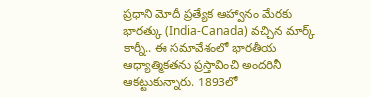ప్రధాని మోదీ ప్రత్యేక ఆహ్వానం మేరకు భారత్కు (India-Canada) వచ్చిన మార్క్ కార్నీ.. ఈ సమావేశంలో భారతీయ ఆధ్యాత్మికతను ప్రస్తావించి అందరినీ ఆకట్టుకున్నారు. 1893లో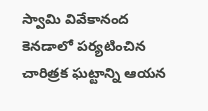స్వామి వివేకానంద కెనడాలో పర్యటించిన చారిత్రక ఘట్టాన్ని ఆయన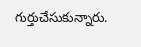గుర్తుచేసుకున్నారు.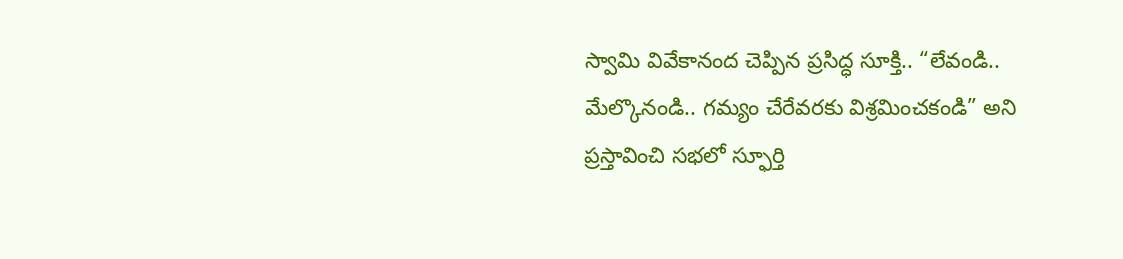స్వామి వివేకానంద చెప్పిన ప్రసిద్ధ సూక్తి.. “లేవండి.. మేల్కొనండి.. గమ్యం చేరేవరకు విశ్రమించకండి” అని ప్రస్తావించి సభలో స్ఫూర్తి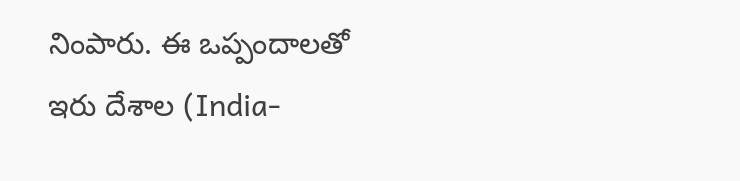నింపారు. ఈ ఒప్పందాలతో ఇరు దేశాల (India-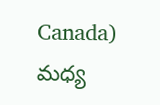Canada) మధ్య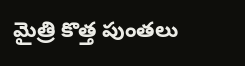మైత్రి కొత్త పుంతలు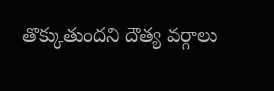తొక్కుతుందని దౌత్య వర్గాలు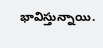భావిస్తున్నాయి.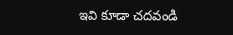ఇవి కూడా చదవండి